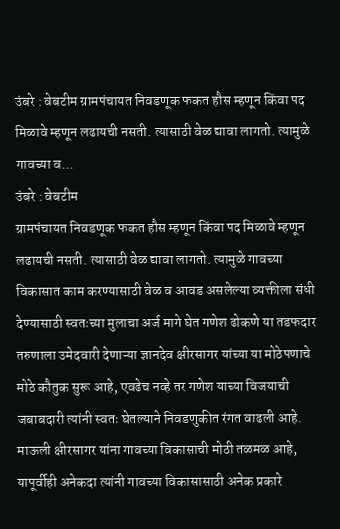उंबरे : वेबटीम ग्रामपंचायत निवडणूक फकत हौस म्हणून किंवा पद मिळावे म्हणून लढायची नसती. त्यासाठी वेळ द्यावा लागतो. त्यामुळे गावच्या व...
उंबरे : वेबटीम
ग्रामपंचायत निवडणूक फकत हौस म्हणून किंवा पद मिळावे म्हणून लढायची नसती. त्यासाठी वेळ द्यावा लागतो. त्यामुळे गावच्या विकासात काम करण्यासाठी वेळ व आवड असलेल्या व्यक्तीला संधी देण्यासाठी स्वतःच्या मुलाचा अर्ज मागे घेत गणेश ढोकणे या तडफदार तरुणाला उमेदवारी देणाऱ्या ज्ञानदेव क्षीरसागर यांच्या या मोठेपणाचे मोठे कौतुक सुरू आहे, एवढेच नव्हे तर गणेश याच्या विजयाची जबाबदारी त्यांनी स्वतः घेतल्याने निवडणुकीत रंगत वाढली आहे.
माऊली क्षीरसागर यांना गावच्या विकासाची मोठी तळमळ आहे, यापूर्वीही अनेकदा त्यांनी गावच्या विकासासाठी अनेक प्रकारे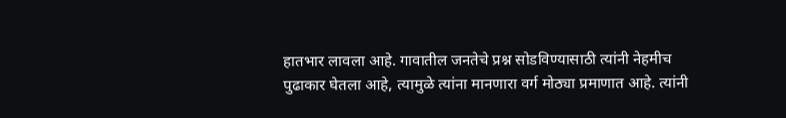हातभार लावला आहे. गावातील जनतेचे प्रश्न सोडविण्यासाठी त्यांनी नेहमीच पुढाकार घेतला आहे, त्यामुळे त्यांना मानणारा वर्ग मोठ्या प्रमाणात आहे. त्यांनी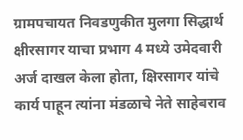ग्रामपचायत निवडणुकीत मुलगा सिद्धार्थ क्षीरसागर याचा प्रभाग 4 मध्ये उमेदवारी अर्ज दाखल केला होता, क्षिरसागर यांचे कार्य पाहून त्यांना मंडळाचे नेते साहेबराव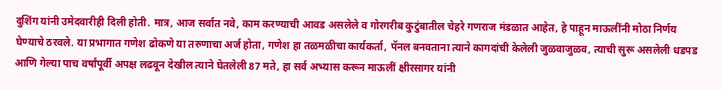दुशिंग यांनी उमेदवारीही दिली होती. मात्र, आज सर्वात नवे, काम करण्याची आवड असलेले व गोरगरीब कुटुंबातील चेहरे गणराज मंडळात आहेत, हे पाहून माऊलींनी मोठा निर्णय घेण्याचे ठरवले. या प्रभागात गणेश ढोकणे या तरुणाचा अर्ज होता, गणेश हा तळमळीचा कार्यकर्ता, पॅनल बनवताना त्याने कागदांची केलेली जुळवाजुळव, त्याची सुरू असलेली धडपड आणि गेल्या पाच वर्षांपूर्वी अपक्ष लढवून देखील त्याने घेतलेली 87 मते, हा सर्व अभ्यास करून माऊलीं क्षीरसागर यांनी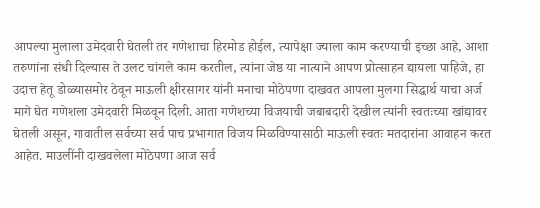आपल्या मुलाला उमेदवारी घेतली तर गणेशाचा हिरमोड होईल, त्यापेक्षा ज्याला काम करण्याची इच्छा आहे, आशा तरुणांना संधी दिल्यास ते उलट चांगले काम करतील, त्यांना जेष्ठ या नात्याने आपण प्रोत्साहन द्यायला पाहिजे, हा उदात्त हेतू डोळ्यासमोर ठेवून माऊली क्षीरसागर यांनी मनाचा मोठेपणा दाखवत आपला मुलगा सिद्धार्थ याचा अर्ज मागे घेत गणेशला उमेदवारी मिळवून दिली. आता गणेशच्या विजयाची जबाबदारी देखील त्यांनी स्वतःच्या खांद्यावर घेतली असून, गावातील सर्वच्या सर्व पाच प्रभागात विजय मिळविण्यासाठी माऊली स्वतः मतदारांना आवाहन करत आहेत. माउलींनी दाखवलेला मोठेपणा आज सर्व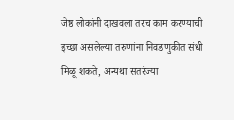जेष्ठ लोकांनी दाखवला तरच काम करण्याची इच्छा असलेल्या तरुणांना निवडणुकीत संधी मिळू शकते, अन्यथा सतरंज्या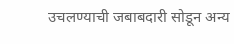उचलण्याची जबाबदारी सोडून अन्य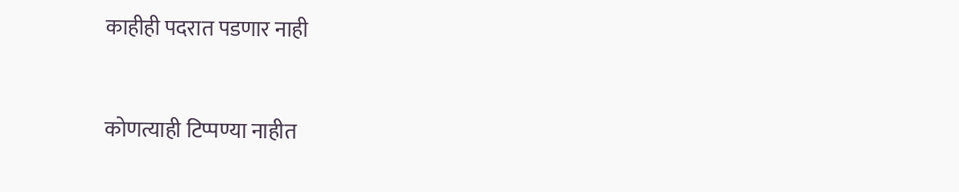काहीही पदरात पडणार नाही


कोणत्याही टिप्पण्या नाहीत